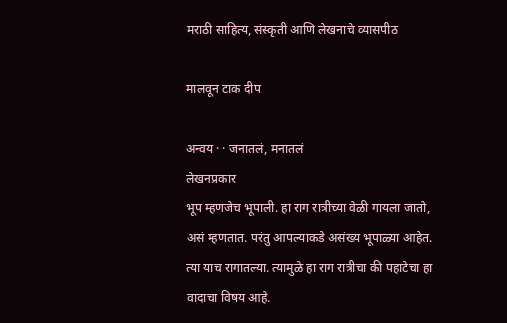मराठी साहित्य, संस्कृती आणि लेखनाचे व्यासपीठ

मालवून टाक दीप

अन्वय · · जनातलं, मनातलं
लेखनप्रकार
भूप म्हणजेच भूपाली. हा राग रात्रीच्या वेळी गायला जातो, असं म्हणतात. परंतु आपल्याकडे असंख्य भूपाळ्या आहेत. त्या याच रागातल्या. त्यामुळे हा राग रात्रीचा की पहाटेचा हा वादाचा विषय आहे.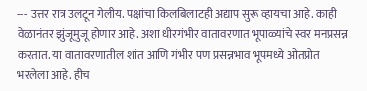--- उत्तर रात्र उलटून गेलीय. पक्षांचा किलबिलाटही अद्याप सुरू व्हायचा आहे. काही वेळानंतर झुंजूमुजू होणार आहे. अशा धीरगंभीर वातावरणात भूपाळ्यांचे स्वर मनप्रसन्न करतात. या वातावरणातील शांत आणि गंभीर पण प्रसन्नभाव भूपमध्ये ओतप्रोत भरलेला आहे. हीच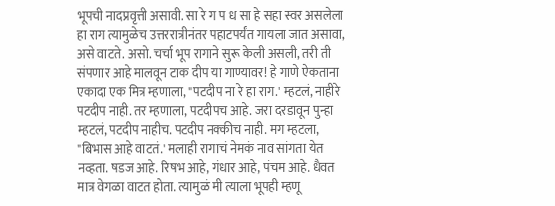भूपची नादप्रवृत्ती असावी. सा रे ग प ध सा हे सहा स्वर असलेला हा राग त्यामुळेच उत्तररात्रीनंतर पहाटपर्यंत गायला जात असावा, असे वाटते. असो. चर्चा भूप रागाने सुरू केली असली, तरी ती संपणार आहे मालवून टाक दीप या गाण्यावर! हे गाणे ऐकताना एकादा एक मित्र म्हणाला, "पटदीप ना रे हा राग.' म्हटलं, नाहीरे पटदीप नाही. तर म्हणाला, पटदीपच आहे. जरा दरडावून पुन्हा म्हटलं, पटदीप नाहीच. पटदीप नक्कीच नाही. मग म्हटला, "बिभास आहे वाटतं.' मलाही रागाचं नेमकं नाव सांगता येत नव्हता. षडज आहे. रिषभ आहे, गंधार आहे, पंचम आहे. धैवत मात्र वेगळा वाटत होता. त्यामुळं मी त्याला भूपही म्हणू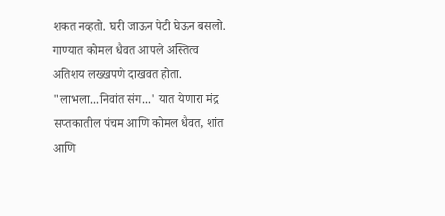शकत नव्हतो. घरी जाऊन पेटी घेऊन बसलो. गाण्यात कोमल धैवत आपले अस्तित्व अतिशय लख्खपणे दाखवत होता. "लाभला...निवांत संग...' यात येणारा मंद्र सप्तकातील पंचम आणि कोमल धैवत, शांत आणि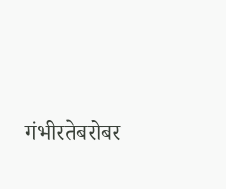गंभीरतेबरोबर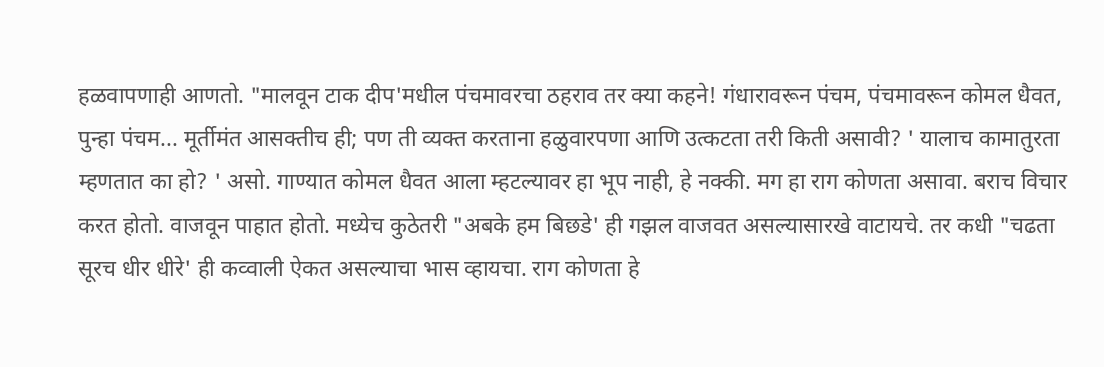हळवापणाही आणतो. "मालवून टाक दीप'मधील पंचमावरचा ठहराव तर क्‍या कहने! गंधारावरून पंचम, पंचमावरून कोमल धैवत, पुन्हा पंचम... मूर्तीमंत आसक्तीच ही; पण ती व्यक्त करताना हळुवारपणा आणि उत्कटता तरी किती असावी? ' यालाच कामातुरता म्हणतात का हो? ' असो. गाण्यात कोमल धैवत आला म्हटल्यावर हा भूप नाही, हे नक्की. मग हा राग कोणता असावा. बराच विचार करत होतो. वाजवून पाहात होतो. मध्येच कुठेतरी "अबके हम बिछडे' ही गझल वाजवत असल्यासारखे वाटायचे. तर कधी "चढता सूरच धीर धीरे' ही कव्वाली ऐकत असल्याचा भास व्हायचा. राग कोणता हे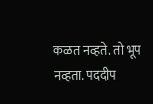कळत नव्हते. तो भूप नव्हता. पददीप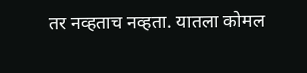तर नव्हताच नव्हता. यातला कोमल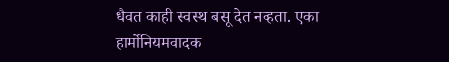धैवत काही स्वस्थ बसू देत नव्हता. एका हार्मोनियमवादक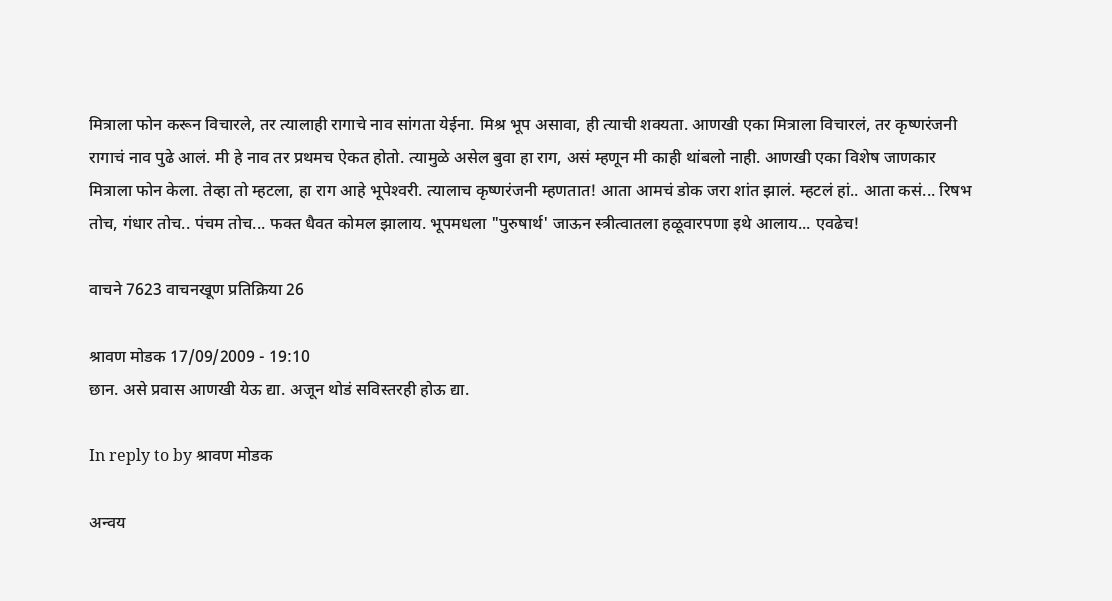मित्राला फोन करून विचारले, तर त्यालाही रागाचे नाव सांगता येईना. मिश्र भूप असावा, ही त्याची शक्‍यता. आणखी एका मित्राला विचारलं, तर कृष्णरंजनी रागाचं नाव पुढे आलं. मी हे नाव तर प्रथमच ऐकत होतो. त्यामुळे असेल बुवा हा राग, असं म्हणून मी काही थांबलो नाही. आणखी एका विशेष जाणकार मित्राला फोन केला. तेव्हा तो म्हटला, हा राग आहे भूपेश्‍वरी. त्यालाच कृष्णरंजनी म्हणतात! आता आमचं डोक जरा शांत झालं. म्हटलं हां.. आता कसं... रिषभ तोच, गंधार तोच.. पंचम तोच... फक्त धैवत कोमल झालाय. भूपमधला "पुरुषार्थ' जाऊन स्त्रीत्वातला हळूवारपणा इथे आलाय... एवढेच!

वाचने 7623 वाचनखूण प्रतिक्रिया 26

श्रावण मोडक 17/09/2009 - 19:10
छान. असे प्रवास आणखी येऊ द्या. अजून थोडं सविस्तरही होऊ द्या.

In reply to by श्रावण मोडक

अन्वय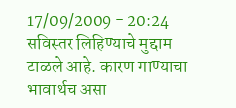17/09/2009 - 20:24
सविस्तर लिहिण्याचे मुद्दाम टाळले आहे. कारण गाण्याचा भावार्थच असा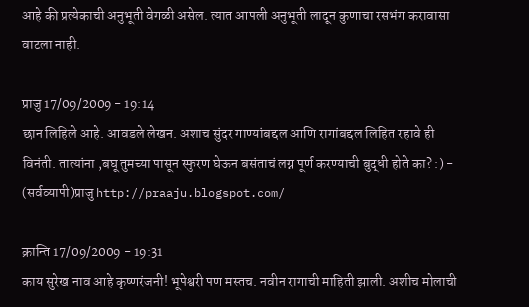आहे की प्रत्येकाची अनुभूती वेगळी असेल. त्यात आपली अनुभूती लादून कुणाचा रसभंग करावासा वाटला नाही.

प्राजु 17/09/2009 - 19:14
छान लिहिले आहे. आवडले लेखन. अशाच सुंदर गाण्यांबद्दल आणि रागांबद्दल लिहित रहावे ही विनंती. तात्यांना ,बघू तुमच्या पासून स्फुरण घेऊन बसंताचं लग्न पूर्ण करण्याची बुद्धी होते का? :) - (सर्वव्यापी)प्राजु http://praaju.blogspot.com/

क्रान्ति 17/09/2009 - 19:31
काय सुरेख नाव आहे कृष्णरंजनी! भूपेश्वरी पण मस्तच. नवीन रागाची माहिती झाली. अशीच मोलाची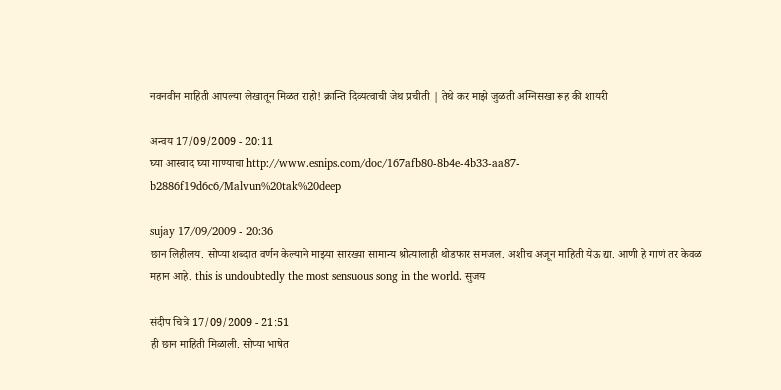नवनवीन माहिती आपल्या लेखातून मिळत राहो! क्रान्ति दिव्यत्वाची जेथ प्रचीती | तेथे कर माझे जुळती अग्निसखा रूह की शायरी

अन्वय 17/09/2009 - 20:11
घ्या आस्वाद घ्या गाण्याचा http://www.esnips.com/doc/167afb80-8b4e-4b33-aa87-b2886f19d6c6/Malvun%20tak%20deep

sujay 17/09/2009 - 20:36
छान लिहीलय. सोप्या शब्दात वर्णन केल्याने माझ्या सारख्या सामान्य श्रोत्यालाही थोडफार समजल. अशीच अजून माहिती येऊ द्या. आणी हे गाणं तर केवळ महान आहे. this is undoubtedly the most sensuous song in the world. सुजय

संदीप चित्रे 17/09/2009 - 21:51
ही छान माहिती मिळाली. सोप्या भाषेत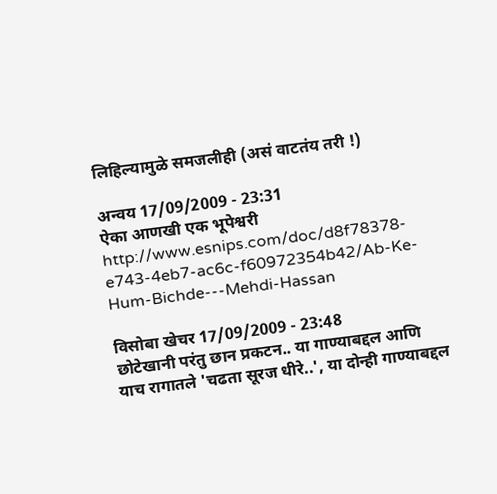लिहिल्यामुळे समजलीही (असं वाटतंय तरी !)

अन्वय 17/09/2009 - 23:31
ऐका आणखी एक भूपेश्वरी http://www.esnips.com/doc/d8f78378-e743-4eb7-ac6c-f60972354b42/Ab-Ke-Hum-Bichde---Mehdi-Hassan

विसोबा खेचर 17/09/2009 - 23:48
छोटेखानी परंतु छान प्रकटन.. या गाण्याबद्दल आणि याच रागातले 'चढता सूरज धीरे..', या दोन्ही गाण्याबद्दल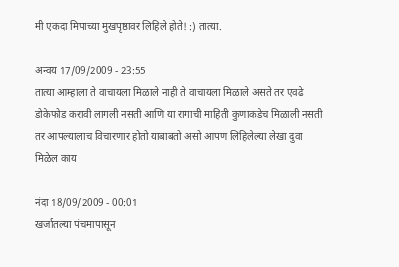मी एकदा मिपाच्या मुखपृष्ठावर लिहिले होते! :) तात्या.

अन्वय 17/09/2009 - 23:55
तात्या आम्हाला ते वाचायला मिळाले नाही ते वाचायला मिळाले असते तर एवढे डोकेफोड करावी लागली नसती आणि या रागाची माहिती कुणाकडेच मिळाली नसती तर आपल्यालाच विचारणार होतो याबाबतो असो आपण लिहिलेल्या लेखा दुवा मिळेल काय

नंदा 18/09/2009 - 00:01
खर्जातल्या पंचमापासून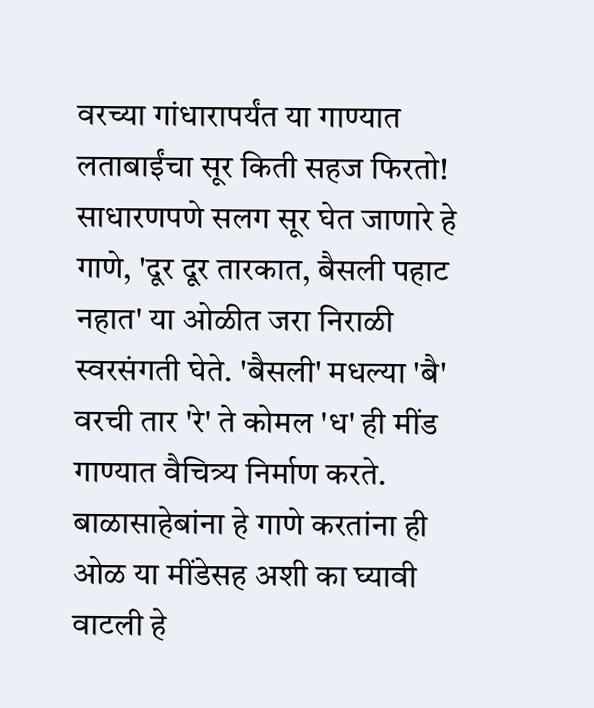वरच्या गांधारापर्यंत या गाण्यात लताबाईंचा सूर किती सहज फिरतो! साधारणपणे सलग सूर घेत जाणारे हे गाणे, 'दूर दूर तारकात, बैसली पहाट नहात' या ओळीत जरा निराळी स्वरसंगती घेते. 'बैसली' मधल्या 'बै' वरची तार 'रे' ते कोमल 'ध' ही मींड गाण्यात वैचित्र्य निर्माण करते. बाळासाहेबांना हे गाणे करतांना ही ओळ या मींडेसह अशी का घ्यावी वाटली हे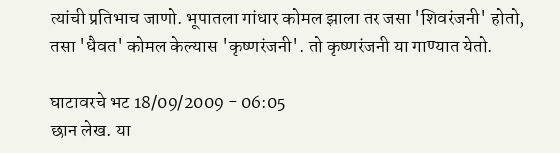त्यांची प्रतिभाच जाणो. भूपातला गांधार कोमल झाला तर जसा 'शिवरंजनी' होतो, तसा 'धैवत' कोमल केल्यास 'कृष्णरंजनी'. तो कृष्णरंजनी या गाण्यात येतो.

घाटावरचे भट 18/09/2009 - 06:05
छान लेख. या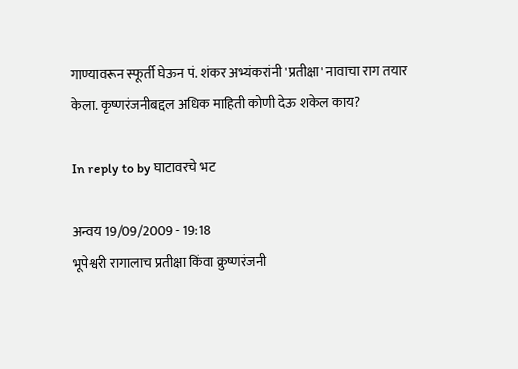गाण्यावरून स्फूर्ती घेऊन पं. शंकर अभ्यंकरांनी 'प्रतीक्षा' नावाचा राग तयार केला. कृष्णरंजनीबद्दल अधिक माहिती कोणी देऊ शकेल काय?

In reply to by घाटावरचे भट

अन्वय 19/09/2009 - 19:18
भूपेश्वरी रागालाच प्रतीक्षा किंवा क्रुष्णरंजनी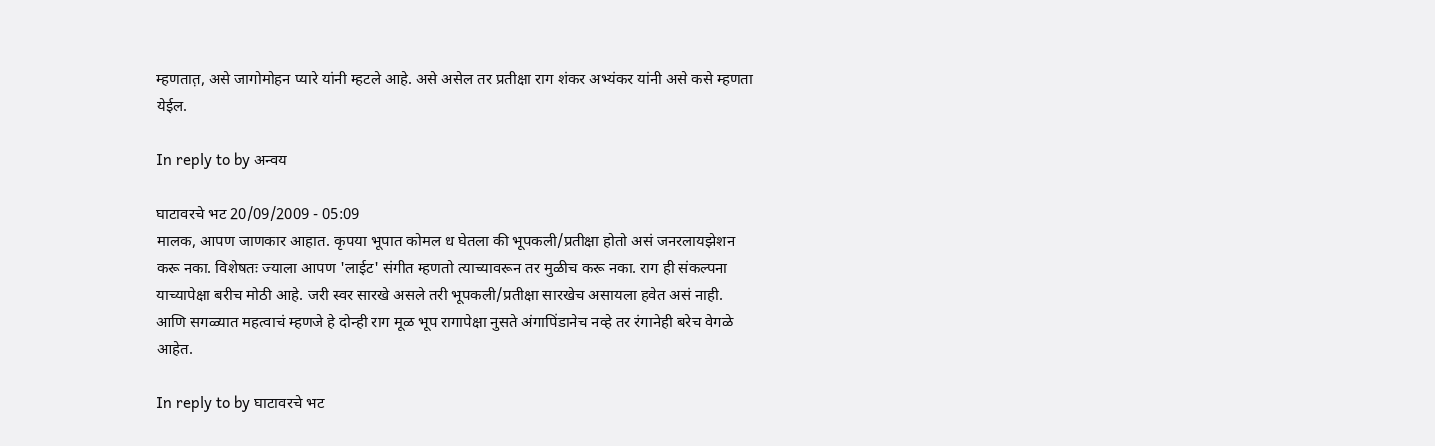म्हणतात़, असे जागोमोहन प्यारे यांनी म्हटले आहे. असे असेल तर प्रतीक्षा राग शंकर अभ्यंकर यांनी असे कसे म्हणता येईल.

In reply to by अन्वय

घाटावरचे भट 20/09/2009 - 05:09
मालक, आपण जाणकार आहात. कृपया भूपात कोमल ध घेतला की भूपकली/प्रतीक्षा होतो असं जनरलायझेशन करू नका. विशेषतः ज्याला आपण 'लाईट' संगीत म्हणतो त्याच्यावरून तर मुळीच करू नका. राग ही संकल्पना याच्यापेक्षा बरीच मोठी आहे. जरी स्वर सारखे असले तरी भूपकली/प्रतीक्षा सारखेच असायला हवेत असं नाही. आणि सगळ्यात महत्वाचं म्हणजे हे दोन्ही राग मूळ भूप रागापेक्षा नुसते अंगापिंडानेच नव्हे तर रंगानेही बरेच वेगळे आहेत.

In reply to by घाटावरचे भट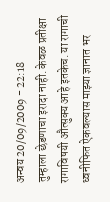अन्वय 20/09/2009 - 22:18
तुम्हाला छेडणाचा इरादा नाही. केवळ प्रतीक्षा रागाविषयी औत्सुक्य आहे इतकेच. या रागाची ध्वनीफित ऐकवल्यास माझ्या ज्ञानात भर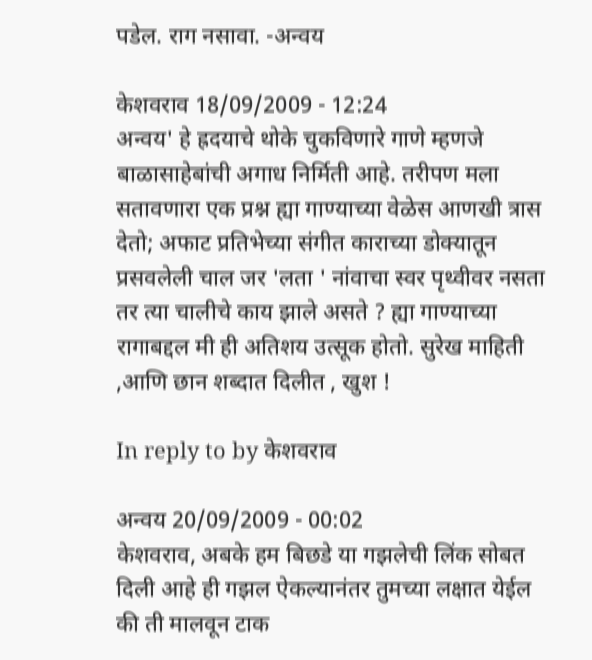पडेल. राग नसावा. -अन्वय

केशवराव 18/09/2009 - 12:24
अन्वय' हे ह्रदयाचे थोके चुकविणारे गाणे म्हणजे बाळासाहेबांची अगाध निर्मिती आहे. तरीपण मला सतावणारा एक प्रश्न ह्या गाण्याच्या वेळेस आणखी त्रास देतो; अफाट प्रतिभेच्या संगीत काराच्या डोक्यातून प्रसवलेली चाल जर 'लता ' नांवाचा स्वर पृथ्वीवर नसता तर त्या चालीचे काय झाले असते ? ह्या गाण्याच्या रागाबद्दल मी ही अतिशय उत्सूक होतो. सुरेख माहिती ,आणि छान शब्दात दिलीत , खुश !

In reply to by केशवराव

अन्वय 20/09/2009 - 00:02
केशवराव, अबके हम बिछडे या गझलेची लिंक सोबत दिली आहे ही गझल ऐकल्यानंतर तुमच्या लक्षात येईल की ती मालवून टाक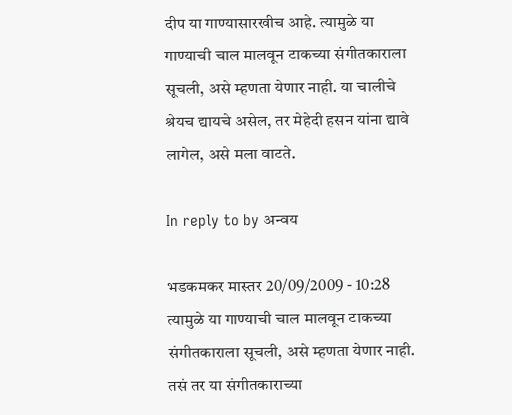दीप या गाण्यासारखीच आहे. त्यामुळे या गाण्याची चाल मालवून टाकच्या संगीतकाराला सूचली, असे म्हणता येणार नाही. या चालीचे श्रेयच द्यायचे असेल, तर मेहेदी हसन यांना द्यावे लागेल, असे मला वाटते.

In reply to by अन्वय

भडकमकर मास्तर 20/09/2009 - 10:28
त्यामुळे या गाण्याची चाल मालवून टाकच्या संगीतकाराला सूचली, असे म्हणता येणार नाही. तसं तर या संगीतकाराच्या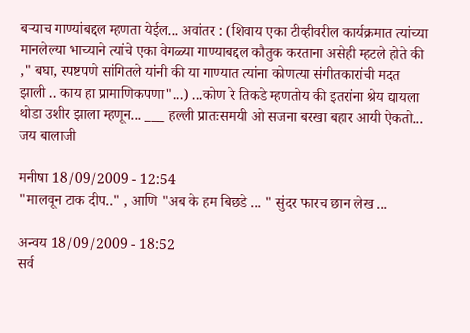बर्‍याच गाण्यांबद्दल म्हणता येईल... अवांतर : (शिवाय एका टीव्हीवरील कार्यक्रमात त्यांच्या मानलेल्या भाच्याने त्यांचे एका वेगळ्या गाण्याबद्दल कौतुक करताना असेही म्हटले होते की ," बघा, स्पष्टपणे सांगितले यांनी की या गाण्यात त्यांना कोणत्या संगीतकारांची मदत झाली .. काय हा प्रामाणिकपणा"...) ...कोण रे तिकडे म्हणतोय की इतरांना श्रेय द्यायला थोडा उशीर झाला म्हणून... ___ हल्ली प्रातःसमयी ओ सजना बरखा बहार आयी ऐकतो... जय बालाजी

मनीषा 18/09/2009 - 12:54
"मालवून टाक दीप.." , आणि "अब के हम बिछडे ... " सुंदर फारच छान लेख ...

अन्वय 18/09/2009 - 18:52
सर्व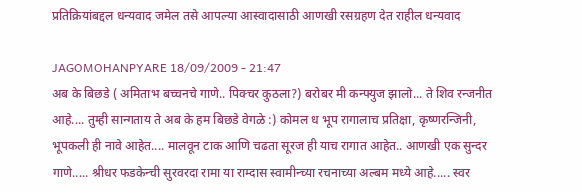प्रत‍िक्रियांबद्दल धन्यवाद जमेल तसे आपल्या आस्वादासाठी आणखी रसग्रहण देत राहील धन्यवाद

JAGOMOHANPYARE 18/09/2009 - 21:47
अब के बिछडे ( अमिताभ बच्चनचे गाणे.. पिक्चर कुठला?) बरोबर मी कन्फ्युज झालो... ते शिव रन्जनीत आहे.... तुम्ही सान्गताय ते अब के हम बिछडे वेगळे :) कोमल ध भूप रागालाच प्रतिक्षा, कृष्णरन्जिनी, भूपकली ही नावे आहेत.... मालवून टाक आणि चढता सूरज ही याच रागात आहेत.. आणखी एक सुन्दर गाणे..... श्रीधर फडकेन्ची सुरवरदा रामा या राम्दास स्वामीन्च्या रचनाच्या अल्बम मध्ये आहे..... स्वर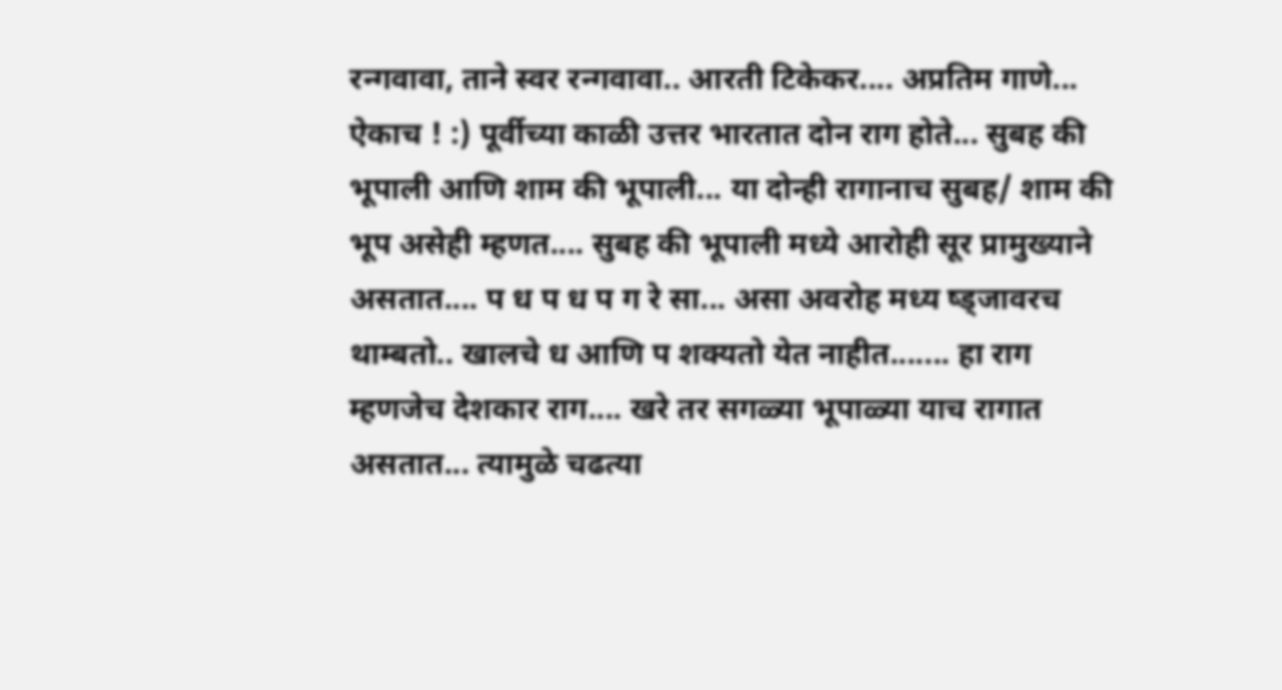रन्गवावा, ताने स्वर रन्गवावा.. आरती टिकेकर.... अप्रतिम गाणे... ऐकाच ! :) पूर्वीच्या काळी उत्तर भारतात दोन राग होते... सुबह की भूपाली आणि शाम की भूपाली... या दोन्ही रागानाच सुबह/ शाम की भूप असेही म्हणत.... सुबह की भूपाली मध्ये आरोही सूर प्रामुख्याने असतात.... प ध प ध प ग रे सा... असा अवरोह मध्य ष्ड्जावरच थाम्बतो.. खालचे ध आणि प शक्यतो येत नाहीत....... हा राग म्हणजेच देशकार राग.... खरे तर सगळ्या भूपाळ्या याच रागात असतात... त्यामुळे चढत्या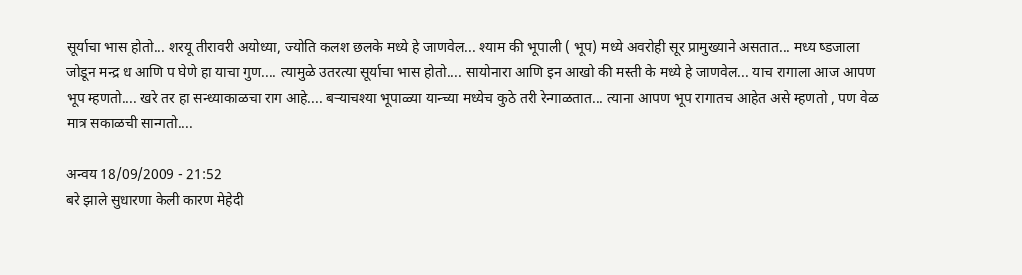सूर्याचा भास होतो... शरयू तीरावरी अयोध्या, ज्योति कलश छलके मध्ये हे जाणवेल... श्याम की भूपाली ( भूप) मध्ये अवरोही सूर प्रामुख्याने असतात... मध्य ष्डजाला जोडून मन्द्र ध आणि प घेणे हा याचा गुण.... त्यामुळे उतरत्या सूर्याचा भास होतो.... सायोनारा आणि इन आखो की मस्ती के मध्ये हे जाणवेल... याच रागाला आज आपण भूप म्हणतो.... खरे तर हा सन्ध्याकाळचा राग आहे.... बर्‍याचश्या भूपाळ्या यान्च्या मध्येच कुठे तरी रेन्गाळतात... त्याना आपण भूप रागातच आहेत असे म्हणतो , पण वेळ मात्र सकाळची सान्गतो....

अन्वय 18/09/2009 - 21:52
बरे झाले सुधारणा केली कारण मेहेदी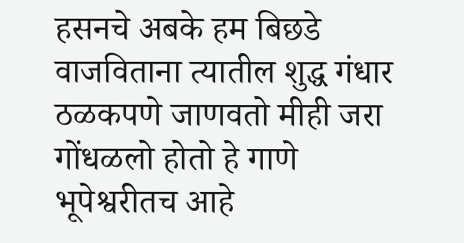हसनचे अबके हम बिछडे वाजविताना त्यातील शुद्ध गंधार ठळकपणे जाणवतो मीही जरा गोंधळलो होतो हे गाणे भूपेश्वरीतच आहे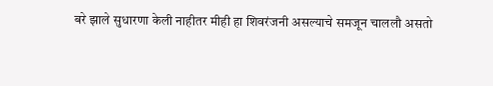बरे झाले सुधारणा केली नाहीतर मीही हा शिवरंजनी असल्याचे समजून चाललौ असतो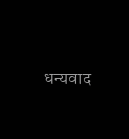धन्यवाद